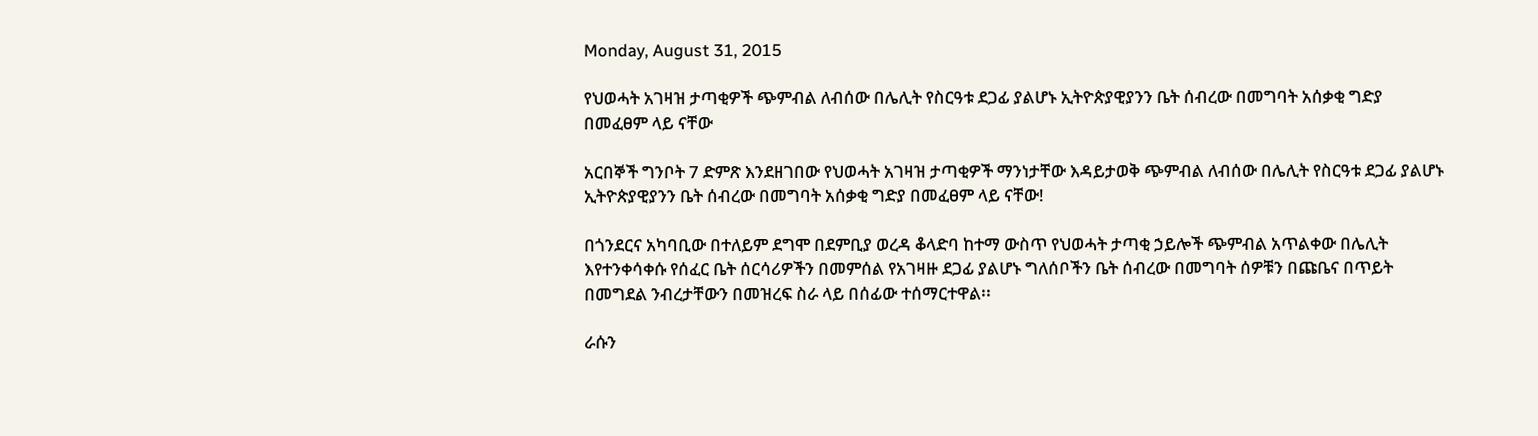Monday, August 31, 2015

የህወሓት አገዛዝ ታጣቂዎች ጭምብል ለብሰው በሌሊት የስርዓቱ ደጋፊ ያልሆኑ ኢትዮጵያዊያንን ቤት ሰብረው በመግባት አሰቃቂ ግድያ በመፈፀም ላይ ናቸው

አርበኞች ግንቦት 7 ድምጽ እንደዘገበው የህወሓት አገዛዝ ታጣቂዎች ማንነታቸው እዳይታወቅ ጭምብል ለብሰው በሌሊት የስርዓቱ ደጋፊ ያልሆኑ ኢትዮጵያዊያንን ቤት ሰብረው በመግባት አሰቃቂ ግድያ በመፈፀም ላይ ናቸው!

በጎንደርና አካባቢው በተለይም ደግሞ በደምቢያ ወረዳ ቆላድባ ከተማ ውስጥ የህወሓት ታጣቂ ኃይሎች ጭምብል አጥልቀው በሌሊት እየተንቀሳቀሱ የሰፈር ቤት ሰርሳሪዎችን በመምሰል የአገዛዙ ደጋፊ ያልሆኑ ግለሰቦችን ቤት ሰብረው በመግባት ሰዎቹን በጩቤና በጥይት በመግደል ንብረታቸውን በመዝረፍ ስራ ላይ በሰፊው ተሰማርተዋል፡፡

ራሱን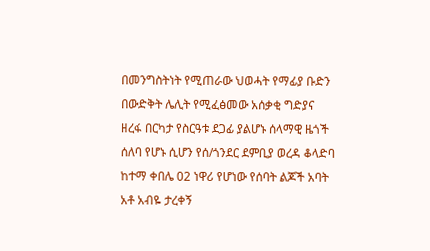በመንግስትነት የሚጠራው ህወሓት የማፊያ ቡድን በውድቅት ሌሊት የሚፈፅመው አሰቃቂ ግድያና ዘረፋ በርካታ የስርዓቱ ደጋፊ ያልሆኑ ሰላማዊ ዜጎች ሰለባ የሆኑ ሲሆን የሰ/ጎንደር ደምቢያ ወረዳ ቆላድባ ከተማ ቀበሌ 02 ነዋሪ የሆነው የሰባት ልጆች አባት አቶ አብዬ ታረቀኝ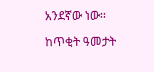አንደኛው ነው፡፡

ከጥቂት ዓመታት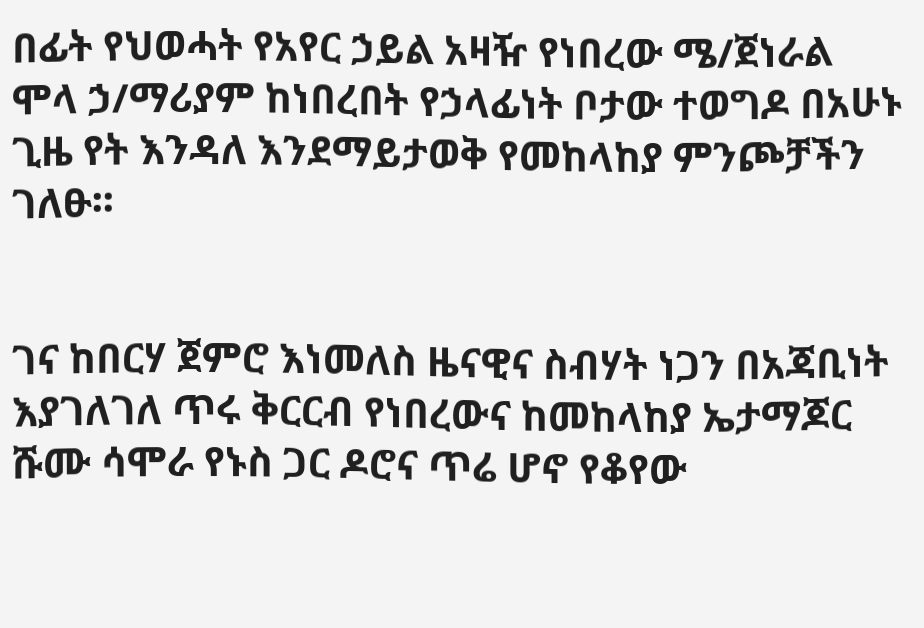በፊት የህወሓት የአየር ኃይል አዛዥ የነበረው ሜ/ጀነራል ሞላ ኃ/ማሪያም ከነበረበት የኃላፊነት ቦታው ተወግዶ በአሁኑ ጊዜ የት እንዳለ እንደማይታወቅ የመከላከያ ምንጮቻችን ገለፁ፡፡


ገና ከበርሃ ጀምሮ እነመለስ ዜናዊና ስብሃት ነጋን በአጃቢነት እያገለገለ ጥሩ ቅርርብ የነበረውና ከመከላከያ ኤታማጆር ሹሙ ሳሞራ የኑስ ጋር ዶሮና ጥሬ ሆኖ የቆየው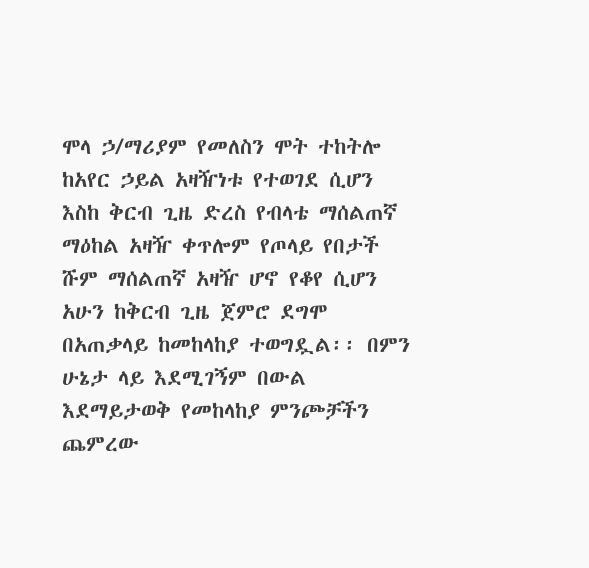ሞላ ኃ/ማሪያም የመለስን ሞት ተከትሎ ከአየር ኃይል አዛዥነቱ የተወገደ ሲሆን እስከ ቅርብ ጊዜ ድረስ የብላቴ ማሰልጠኛ ማዕከል አዛዥ ቀጥሎም የጦላይ የበታች ሹም ማሰልጠኛ አዛዥ ሆኖ የቆየ ሲሆን አሁን ከቅርብ ጊዜ ጀምሮ ደግሞ በአጠቃላይ ከመከላከያ ተወግዷል፡፡ በምን ሁኔታ ላይ እደሚገኝም በውል እደማይታወቅ የመከላከያ ምንጮቻችን ጨምረው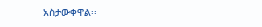አስታውቀዋል፡፡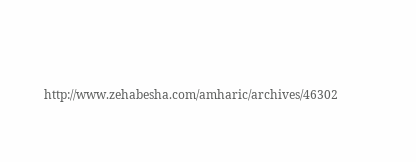http://www.zehabesha.com/amharic/archives/46302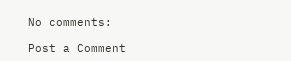No comments:

Post a Comment